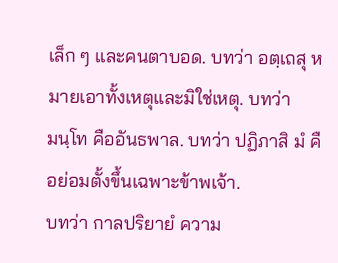เล็ก ๆ และคนตาบอด. บทว่า อตฺเถสุ หมายเอาทั้งเหตุและมิใช่เหตุ. บทว่า
มนฺโท คืออันธพาล. บทว่า ปฏิภาสิ มํ คือย่อมตั้งขึ้นเฉพาะข้าพเจ้า.
บทว่า กาลปริยายํ ความ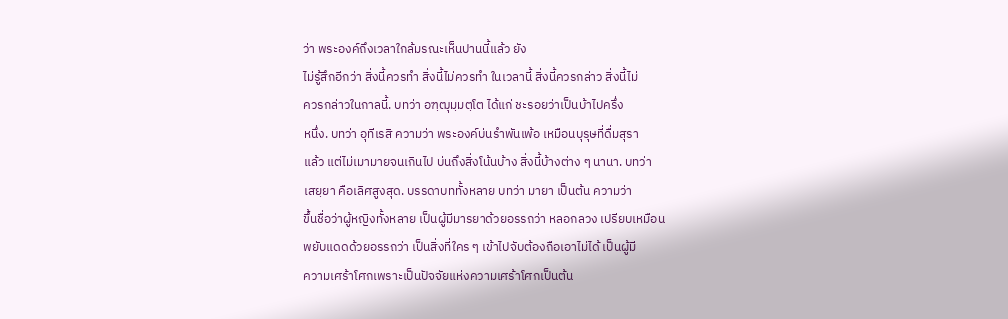ว่า พระองค์ถึงเวลาใกล้มรณะเห็นปานนี้แล้ว ยัง
ไม่รู้สึกอีกว่า สิ่งนี้ควรทำ สิ่งนี้ไม่ควรทำ ในเวลานี้ สิ่งนี้ควรกล่าว สิ่งนี้ไม่
ควรกล่าวในกาลนี้. บทว่า อฑฺฒุมฺมตฺโต ได้แก่ ชะรอยว่าเป็นบ้าไปครึ่ง
หนึ่ง. บทว่า อุทีเรสิ ความว่า พระองค์บ่นรำพันเพ้อ เหมือนบุรุษที่ดื่มสุรา
แล้ว แต่ไม่เมามายจนเกินไป บ่นถึงสิ่งโน้นบ้าง สิ่งนี้บ้างต่าง ๆ นานา. บทว่า
เสยฺยา คือเลิศสูงสุด. บรรดาบททั้งหลาย บทว่า มายา เป็นต้น ความว่า
ขึ้นชื่อว่าผู้หญิงทั้งหลาย เป็นผู้มีมารยาด้วยอรรถว่า หลอกลวง เปรียบเหมือน
พยับแดดด้วยอรรถว่า เป็นสิ่งที่ใคร ๆ เข้าไปจับต้องถือเอาไม่ได้ เป็นผู้มี
ความเศร้าโศกเพราะเป็นปัจจัยแห่งความเศร้าโศกเป็นต้น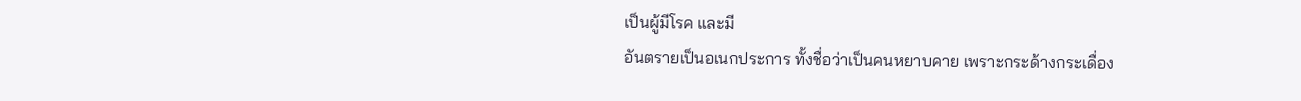เป็นผู้มีโรค และมี
อันตรายเป็นอเนกประการ ทั้งชื่อว่าเป็นคนหยาบคาย เพราะกระด้างกระเดื่อง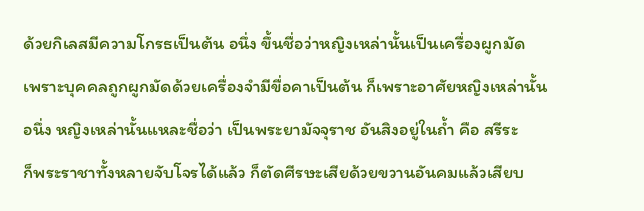ด้วยกิเลสมีความโกรธเป็นต้น อนึ่ง ขึ้นชื่อว่าหญิงเหล่านั้นเป็นเครื่องผูกมัด
เพราะบุคคลถูกผูกมัดด้วยเครื่องจำมีขื่อคาเป็นต้น ก็เพราะอาศัยหญิงเหล่านั้น
อนึ่ง หญิงเหล่านั้นแหละชื่อว่า เป็นพระยามัจจุราช อันสิงอยู่ในถ้ำ คือ สรีระ
ก็พระราชาทั้งหลายจับโจรได้แล้ว ก็ตัดศีรษะเสียด้วยขวานอันคมแล้วเสียบ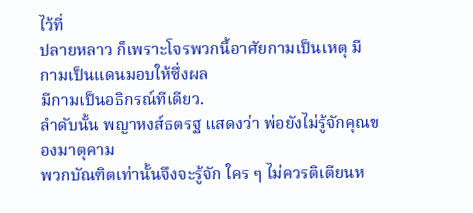ไว้ที่
ปลายหลาว ก็เพราะโจรพวกนี้อาศัยกามเป็นเหตุ มีกามเป็นแดนมอบให้ซึ่งผล
มีกามเป็นอธิกรณ์ทีเดียว.
ลำดับนั้น พญาหงส์ธตรฐ แสดงว่า พ่อยังไม่รู้จักคุณของมาตุคาม
พวกบัณฑิตเท่านั้นจึงจะรู้จัก ใคร ๆ ไม่ควรติเตียนห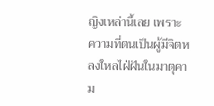ญิงเหล่านี้เลย เพราะ
ความที่ตนเป็นผู้มีจิตหลงใหลไฝ่ฝันในมาตุคาม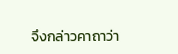จึงกล่าวคาถาว่า